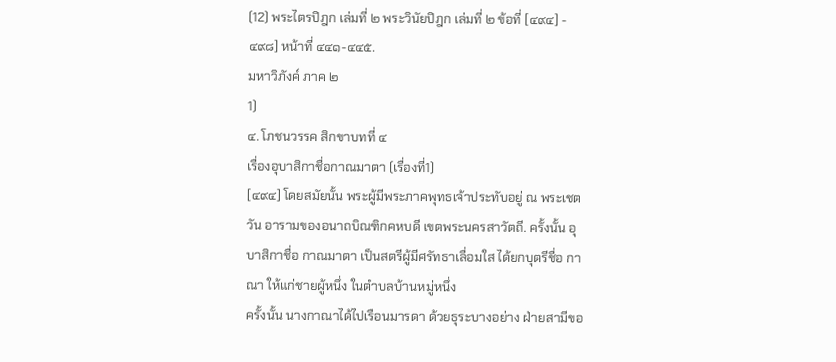(12) พระไตรปิฎก เล่มที่ ๒ พระวินัยปิฎก เล่มที่ ๒ ข้อที่ [๔๙๔] - ๔๙๘] หน้าที่ ๔๔๑-๔๔๕.
มหาวิภังค์ ภาค ๒
1)
๔. โภชนวรรค สิกขาบทที่ ๔
เรื่องอุบาสิกาชื่อกาณมาตา (เรื่องที่1)
[๔๙๔] โดยสมัยนั้น พระผู้มีพระภาคพุทธเจ้าประทับอยู่ ณ พระเชตวัน อารามของอนาถบิณฑิกคหบดี เขตพระนครสาวัตถี. ครั้งนั้น อุบาสิกาชื่อ กาณมาตา เป็นสตรีผู้มีศรัทธาเลื่อมใส ได้ยกบุตรีชื่อ กาณา ให้แก่ชายผู้หนึ่ง ในตำบลบ้านหมู่หนึ่ง
ครั้งนั้น นางกาณาได้ไปเรือนมารดา ด้วยธุระบางอย่าง ฝ่ายสามีขอ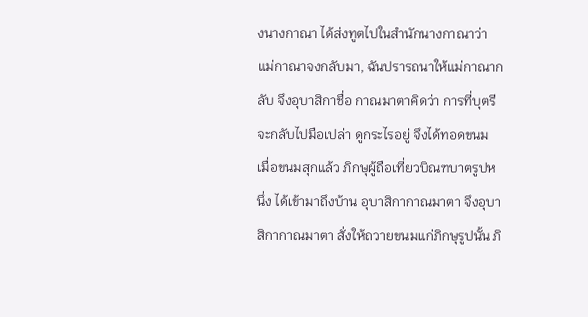งนางกาณา ได้ส่งทูตไปในสำนักนางกาณาว่า แม่กาณาจงกลับมา, ฉันปรารถนาให้แม่กาณากลับ จึงอุบาสิกาชื่อ กาณมาตาคิดว่า การที่บุตรีจะกลับไปมือเปล่า ดูกระไรอยู่ จึงได้ทอดขนม เมื่อขนมสุกแล้ว ภิกษุผู้ถือเที่ยวบิณฑบาตรูปหนึ่ง ได้เข้ามาถึงบ้าน อุบาสิกากาณมาตา จึงอุบาสิกากาณมาตา สั่งให้ถวายขนมแก่ภิกษุรูปนั้น ภิ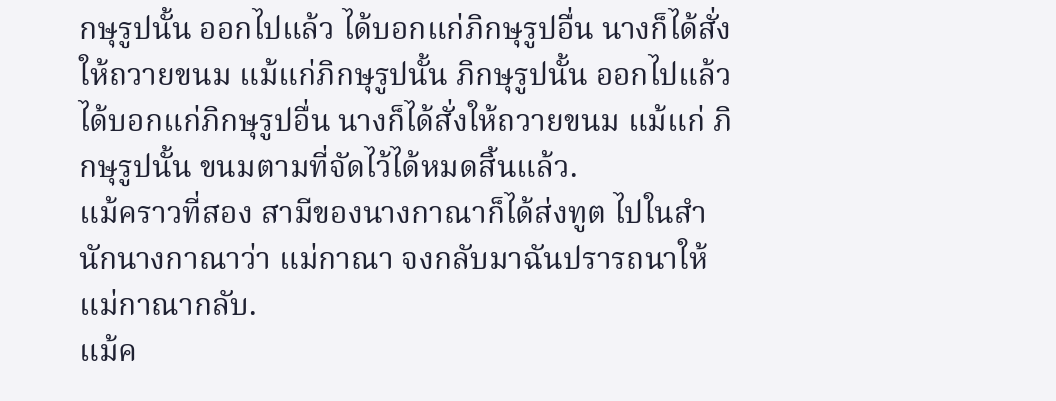กษุรูปนั้น ออกไปแล้ว ได้บอกแก่ภิกษุรูปอื่น นางก็ได้สั่งให้ถวายขนม แม้แก่ภิกษุรูปนั้น ภิกษุรูปนั้น ออกไปแล้ว ได้บอกแก่ภิกษุรูปอื่น นางก็ได้สั่งให้ถวายขนม แม้แก่ ภิกษุรูปนั้น ขนมตามที่จัดไว้ได้หมดสิ้นแล้ว.
แม้คราวที่สอง สามีของนางกาณาก็ได้ส่งทูต ไปในสำนักนางกาณาว่า แม่กาณา จงกลับมาฉันปรารถนาให้แม่กาณากลับ.
แม้ค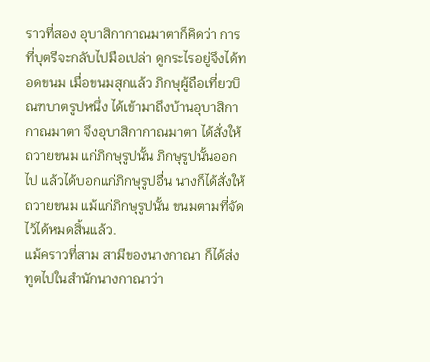ราวที่สอง อุบาสิกากาณมาตาก็คิดว่า การที่บุตรีจะกลับไปมือเปล่า ดูกระไรอยู่จึงได้ทอดขนม เมื่อขนมสุกแล้ว ภิกษุผู้ถือเที่ยวบิณฑบาตรูปหนึ่ง ได้เข้ามาถึงบ้านอุบาสิกากาณมาตา จึงอุบาสิกากาณมาตา ได้สั่งให้ถวายขนม แก่ภิกษุรูปนั้น ภิกษุรูปนั้นออกไป แล้วได้บอกแก่ภิกษุรูปอื่น นางก็ได้สั่งให้ถวายขนม แม้แก่ภิกษุรูปนั้น ขนมตามที่จัดไว้ได้หมดสิ้นแล้ว.
แม้คราวที่สาม สามีของนางกาณา ก็ได้ส่งทูตไปในสำนักนางกาณาว่า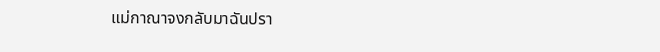แม่กาณาจงกลับมาฉันปรา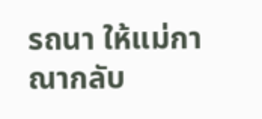รถนา ให้แม่กาณากลับ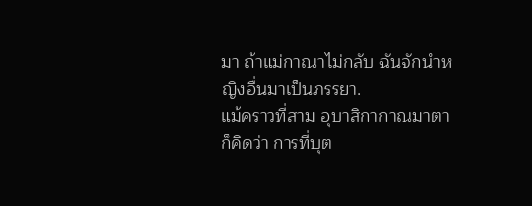มา ถ้าแม่กาณาไม่กลับ ฉันจักนำหญิงอื่นมาเป็นภรรยา.
แม้คราวที่สาม อุบาสิกากาณมาตา ก็คิดว่า การที่บุต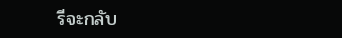รีจะกลับ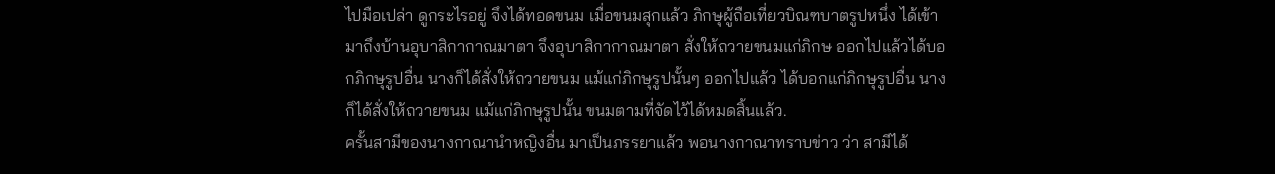ไปมือเปล่า ดูกระไรอยู่ จึงได้ทอดขนม เมื่อขนมสุกแล้ว ภิกษุผู้ถือเที่ยวบิณฑบาตรูปหนึ่ง ได้เข้ามาถึงบ้านอุบาสิกากาณมาตา จึงอุบาสิกากาณมาตา สั่งให้ถวายขนมแก่ภิกษ ออกไปแล้วได้บอกภิกษุรูปอื่น นางก็ได้สั่งให้ถวายขนม แม้แก่ภิกษุรูปนั้นๆ ออกไปแล้ว ได้บอกแก่ภิกษุรูปอื่น นางก็ได้สั่งให้ถวายขนม แม้แก่ภิกษุรูปนั้น ขนมตามที่จัดไว้ได้หมดสิ้นแล้ว.
ครั้นสามีของนางกาณานำหญิงอื่น มาเป็นภรรยาแล้ว พอนางกาณาทราบข่าว ว่า สามีได้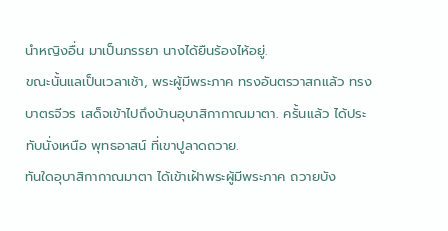นำหญิงอื่น มาเป็นภรรยา นางได้ยืนร้องไห้อยู่.
ขณะนั้นแลเป็นเวลาเช้า, พระผู้มีพระภาค ทรงอันตรวาสกแล้ว ทรงบาตรจีวร เสด็จเข้าไปถึงบ้านอุบาสิกากาณมาตา. ครั้นแล้ว ได้ประทับนั่งเหนือ พุทธอาสน์ ที่เขาปูลาดถวาย.
ทันใดอุบาสิกากาณมาตา ได้เข้าเฝ้าพระผู้มีพระภาค ถวายบัง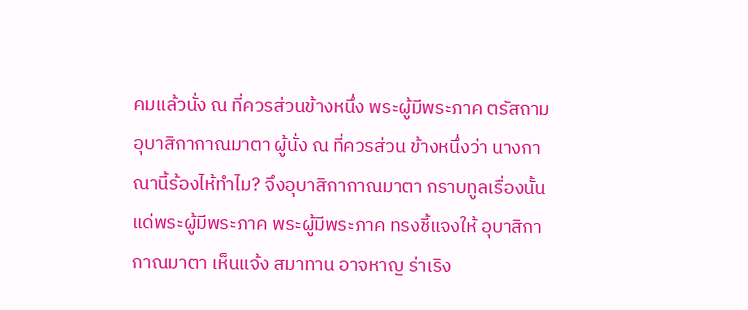คมแล้วนั่ง ณ ที่ควรส่วนข้างหนึ่ง พระผู้มีพระภาค ตรัสถามอุบาสิกากาณมาตา ผู้นั่ง ณ ที่ควรส่วน ข้างหนึ่งว่า นางกาณานี้ร้องไห้ทำไม? จึงอุบาสิกากาณมาตา กราบทูลเรื่องนั้น แด่พระผู้มีพระภาค พระผู้มีพระภาค ทรงชี้แจงให้ อุบาสิกากาณมาตา เห็นแจ้ง สมาทาน อาจหาญ ร่าเริง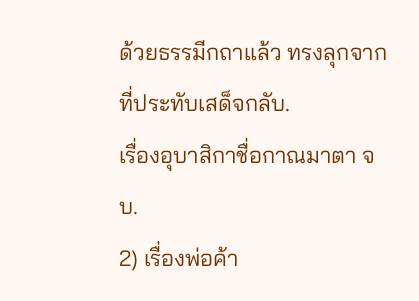ด้วยธรรมีกถาแล้ว ทรงลุกจากที่ประทับเสด็จกลับ.
เรื่องอุบาสิกาชื่อกาณมาตา จบ.
2) เรื่องพ่อค้า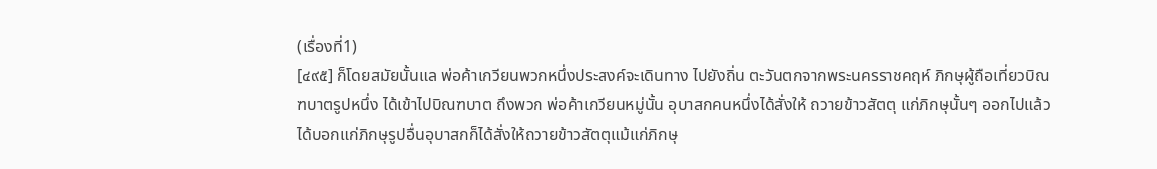(เรื่องที่1)
[๔๙๕] ก็โดยสมัยนั้นแล พ่อค้าเกวียนพวกหนึ่งประสงค์จะเดินทาง ไปยังถิ่น ตะวันตกจากพระนครราชคฤห์ ภิกษุผู้ถือเที่ยวบิณฑบาตรูปหนึ่ง ได้เข้าไปบิณฑบาต ถึงพวก พ่อค้าเกวียนหมู่นั้น อุบาสกคนหนึ่งได้สั่งให้ ถวายข้าวสัตตุ แก่ภิกษุนั้นๆ ออกไปแล้วได้บอกแก่ภิกษุรูปอื่นอุบาสกก็ได้สั่งให้ถวายข้าวสัตตุแม้แก่ภิกษุ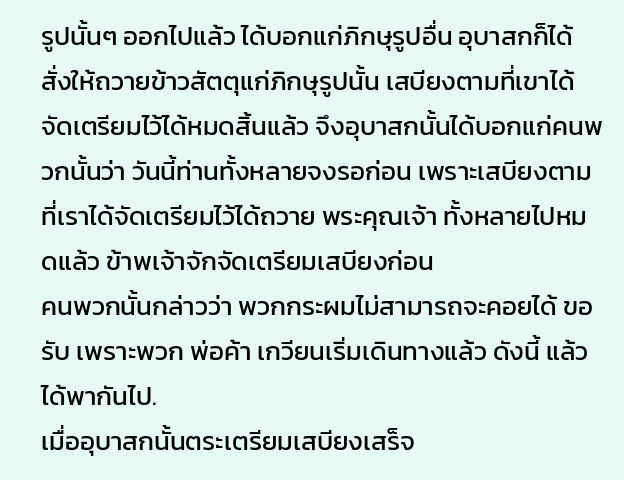รูปนั้นๆ ออกไปแล้ว ได้บอกแก่ภิกษุรูปอื่น อุบาสกก็ได้สั่งให้ถวายข้าวสัตตุแก่ภิกษุรูปนั้น เสบียงตามที่เขาได้จัดเตรียมไว้ได้หมดสิ้นแล้ว จึงอุบาสกนั้นได้บอกแก่คนพวกนั้นว่า วันนี้ท่านทั้งหลายจงรอก่อน เพราะเสบียงตามที่เราได้จัดเตรียมไว้ได้ถวาย พระคุณเจ้า ทั้งหลายไปหมดแล้ว ข้าพเจ้าจักจัดเตรียมเสบียงก่อน
คนพวกนั้นกล่าวว่า พวกกระผมไม่สามารถจะคอยได้ ขอรับ เพราะพวก พ่อค้า เกวียนเริ่มเดินทางแล้ว ดังนี้ แล้วได้พากันไป.
เมื่ออุบาสกนั้นตระเตรียมเสบียงเสร็จ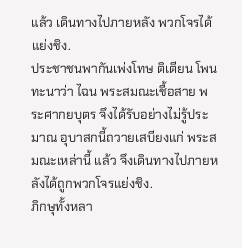แล้ว เดินทางไปภายหลัง พวกโจรได้ แย่งชิง.
ประชาชนพากันเพ่งโทษ ติเตียน โพนทะนาว่า ไฉน พระสมณะเชื้อสาย พระศากยบุตร จึงได้รับอย่างไม่รู้ประมาณ อุบาสกนี้ถวายเสบียงแก่ พระสมณะเหล่านี้ แล้ว จึงเดินทางไปภายหลังได้ถูกพวกโจรแย่งชิง.
ภิกษุทั้งหลา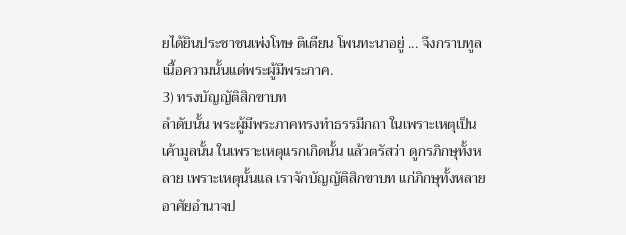ยได้ยินประชาชนเพ่งโทษ ติเตียน โพนทะนาอยู่ ... จึงกราบทูล เนื้อความนั้นแด่พระผู้มีพระภาค.
3) ทรงบัญญัติสิกขาบท
ลำดับนั้น พระผู้มีพระภาคทรงทำธรรมีกถา ในเพราะเหตุเป็นเค้ามูลนั้น ในเพราะเหตุแรกเกิดนั้น แล้วตรัสว่า ดูกรภิกษุทั้งหลาย เพราะเหตุนั้นแล เราจักบัญญัติสิกขาบท แก่ภิกษุทั้งหลาย อาศัยอำนาจป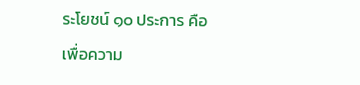ระโยชน์ ๑๐ ประการ คือ เพื่อความ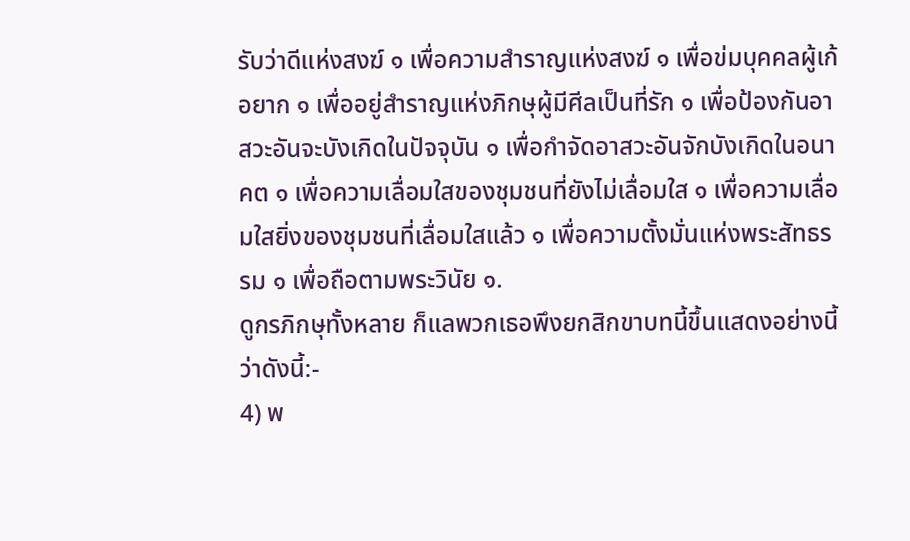รับว่าดีแห่งสงฆ์ ๑ เพื่อความสำราญแห่งสงฆ์ ๑ เพื่อข่มบุคคลผู้เก้อยาก ๑ เพื่ออยู่สำราญแห่งภิกษุผู้มีศีลเป็นที่รัก ๑ เพื่อป้องกันอาสวะอันจะบังเกิดในปัจจุบัน ๑ เพื่อกำจัดอาสวะอันจักบังเกิดในอนาคต ๑ เพื่อความเลื่อมใสของชุมชนที่ยังไม่เลื่อมใส ๑ เพื่อความเลื่อมใสยิ่งของชุมชนที่เลื่อมใสแล้ว ๑ เพื่อความตั้งมั่นแห่งพระสัทธรรม ๑ เพื่อถือตามพระวินัย ๑.
ดูกรภิกษุทั้งหลาย ก็แลพวกเธอพึงยกสิกขาบทนี้ขึ้นแสดงอย่างนี้ ว่าดังนี้:-
4) พ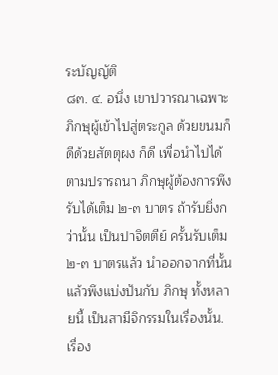ระบัญญัติ
๘๓. ๔. อนึ่ง เขาปวารณาเฉพาะภิกษุผู้เข้าไปสู่ตระกูล ด้วยขนมก็ดีด้วยสัตตุผง ก็ดี เพื่อนำไปได้ตามปรารถนา ภิกษุผู้ต้องการพึงรับได้เต็ม ๒-๓ บาตร ถ้ารับยิ่งกว่านั้น เป็นปาจิตตีย์ ครั้นรับเต็ม ๒-๓ บาตรแล้ว นำออกจากที่นั้นแล้วพึงแบ่งปันกับ ภิกษุ ทั้งหลายนี้ เป็นสามีจิกรรมในเรื่องนั้น.
เรื่อง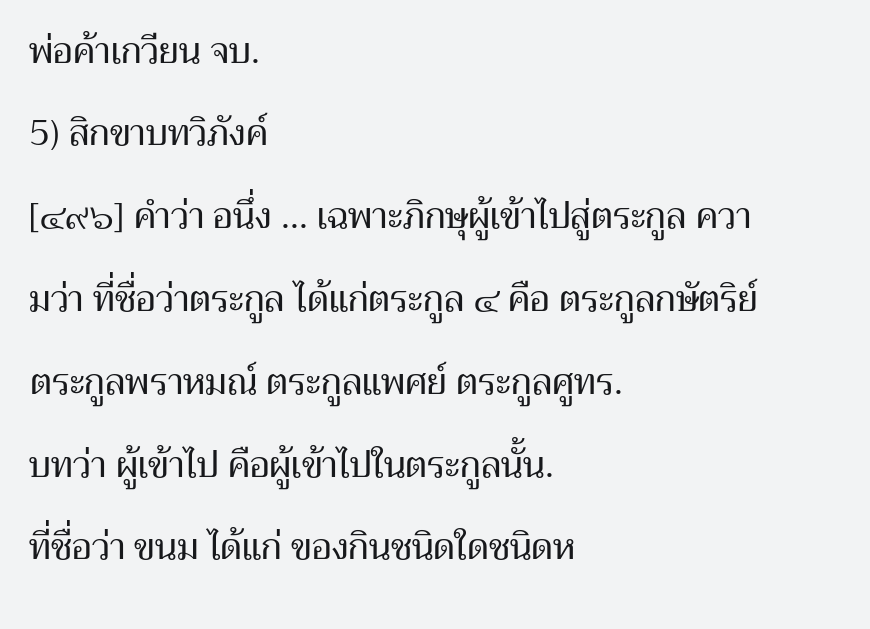พ่อค้าเกวียน จบ.
5) สิกขาบทวิภังค์
[๔๙๖] คำว่า อนึ่ง ... เฉพาะภิกษุผู้เข้าไปสู่ตระกูล ความว่า ที่ชื่อว่าตระกูล ได้แก่ตระกูล ๔ คือ ตระกูลกษัตริย์ ตระกูลพราหมณ์ ตระกูลแพศย์ ตระกูลศูทร.
บทว่า ผู้เข้าไป คือผู้เข้าไปในตระกูลนั้น.
ที่ชื่อว่า ขนม ได้แก่ ของกินชนิดใดชนิดห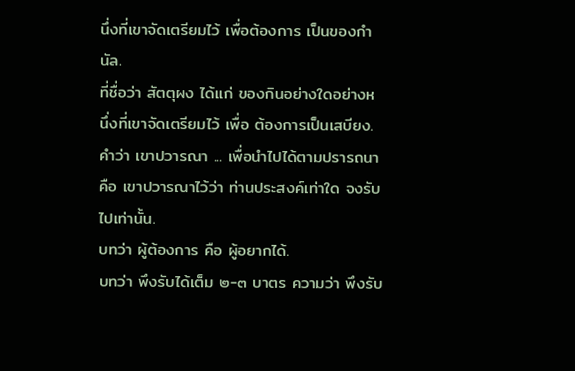นึ่งที่เขาจัดเตรียมไว้ เพื่อต้องการ เป็นของกำนัล.
ที่ชื่อว่า สัตตุผง ได้แก่ ของกินอย่างใดอย่างหนึ่งที่เขาจัดเตรียมไว้ เพื่อ ต้องการเป็นเสบียง.
คำว่า เขาปวารณา ... เพื่อนำไปได้ตามปรารถนา คือ เขาปวารณาไว้ว่า ท่านประสงค์เท่าใด จงรับไปเท่านั้น.
บทว่า ผู้ต้องการ คือ ผู้อยากได้.
บทว่า พึงรับได้เต็ม ๒-๓ บาตร ความว่า พึงรับ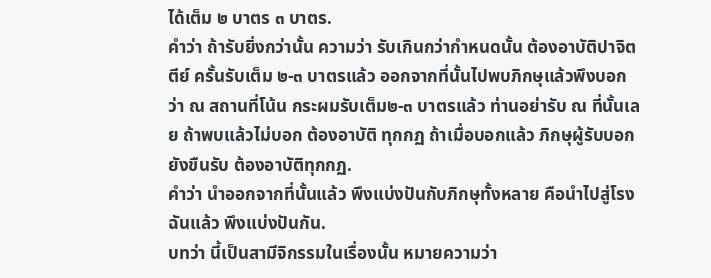ได้เต็ม ๒ บาตร ๓ บาตร.
คำว่า ถ้ารับยิ่งกว่านั้น ความว่า รับเกินกว่ากำหนดนั้น ต้องอาบัติปาจิตตีย์ ครั้นรับเต็ม ๒-๓ บาตรแล้ว ออกจากที่นั้นไปพบภิกษุแล้วพึงบอกว่า ณ สถานที่โน้น กระผมรับเต็ม๒-๓ บาตรแล้ว ท่านอย่ารับ ณ ที่นั้นเลย ถ้าพบแล้วไม่บอก ต้องอาบัติ ทุกกฏ ถ้าเมื่อบอกแล้ว ภิกษุผู้รับบอกยังขืนรับ ต้องอาบัติทุกกฏ.
คำว่า นำออกจากที่นั้นแล้ว พึงแบ่งปันกับภิกษุทั้งหลาย คือนำไปสู่โรงฉันแล้ว พึงแบ่งปันกัน.
บทว่า นี้เป็นสามีจิกรรมในเรื่องนั้น หมายความว่า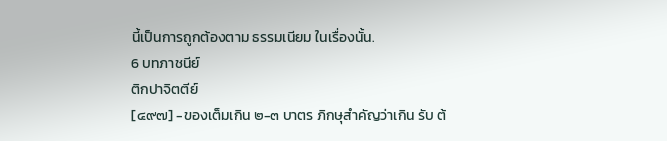นี้เป็นการถูกต้องตาม ธรรมเนียม ในเรื่องนั้น.
6 บทภาชนีย์
ติกปาจิตตีย์
[๔๙๗] -ของเต็มเกิน ๒-๓ บาตร ภิกษุสำคัญว่าเกิน รับ ต้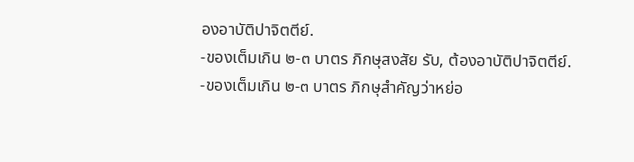องอาบัติปาจิตตีย์.
-ของเต็มเกิน ๒-๓ บาตร ภิกษุสงสัย รับ, ต้องอาบัติปาจิตตีย์.
-ของเต็มเกิน ๒-๓ บาตร ภิกษุสำคัญว่าหย่อ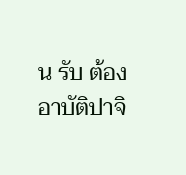น รับ ต้องอาบัติปาจิ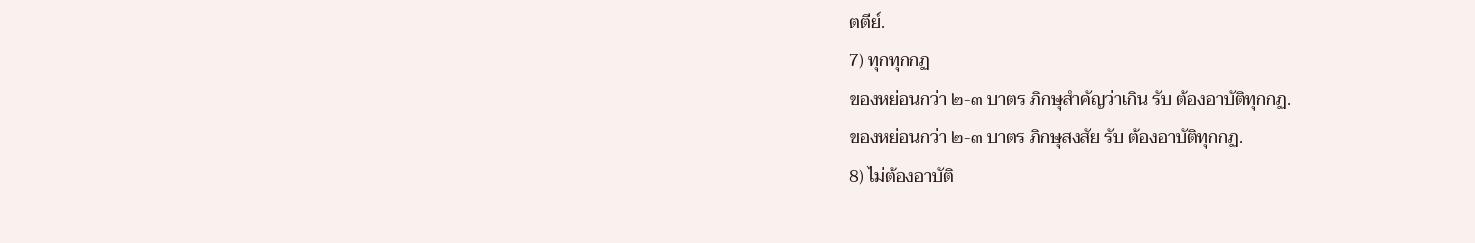ตตีย์.
7) ทุกทุกกฏ
ของหย่อนกว่า ๒-๓ บาตร ภิกษุสำคัญว่าเกิน รับ ต้องอาบัติทุกกฏ.
ของหย่อนกว่า ๒-๓ บาตร ภิกษุสงสัย รับ ต้องอาบัติทุกกฏ.
8) ไม่ต้องอาบัติ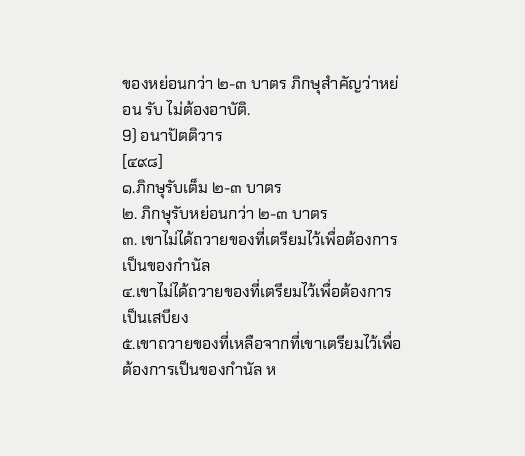ของหย่อนกว่า ๒-๓ บาตร ภิกษุสำคัญว่าหย่อน รับ ไม่ต้องอาบัติ.
9) อนาปัตติวาร
[๔๙๘]
๑.ภิกษุรับเต็ม ๒-๓ บาตร
๒. ภิกษุรับหย่อนกว่า ๒-๓ บาตร
๓. เขาไม่ได้ถวายของที่เตรียมไว้เพื่อต้องการเป็นของกำนัล
๔.เขาไม่ได้ถวายของที่เตรียมไว้เพื่อต้องการเป็นเสบียง
๕.เขาถวายของที่เหลือจากที่เขาเตรียมไว้เพื่อต้องการเป็นของกำนัล ห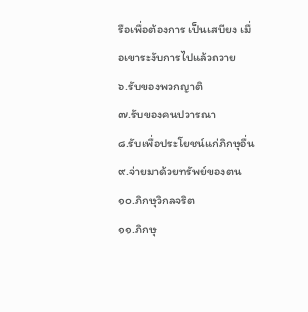รือเพื่อต้องการ เป็นเสบียง เมื่อเขาระงับการไปแล้วถวาย
๖.รับของพวกญาติ
๗.รับของคนปวารณา
๘.รับเพื่อประโยชน์แก่ภิกษุอื่น
๙.จ่ายมาด้วยทรัพย์ของตน
๑๐.ภิกษุวิกลจริต
๑๑.ภิกษุ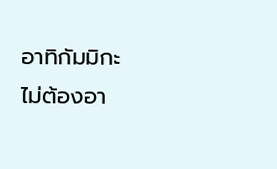อาทิกัมมิกะ
ไม่ต้องอา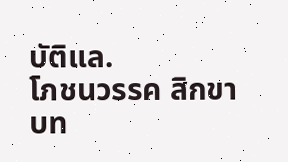บัติแล.
โภชนวรรค สิกขาบท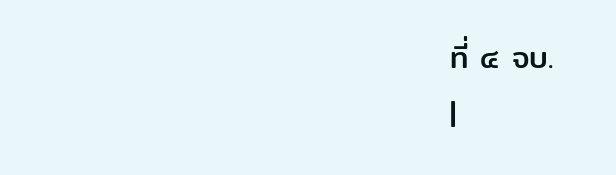ที่ ๔ จบ.
|